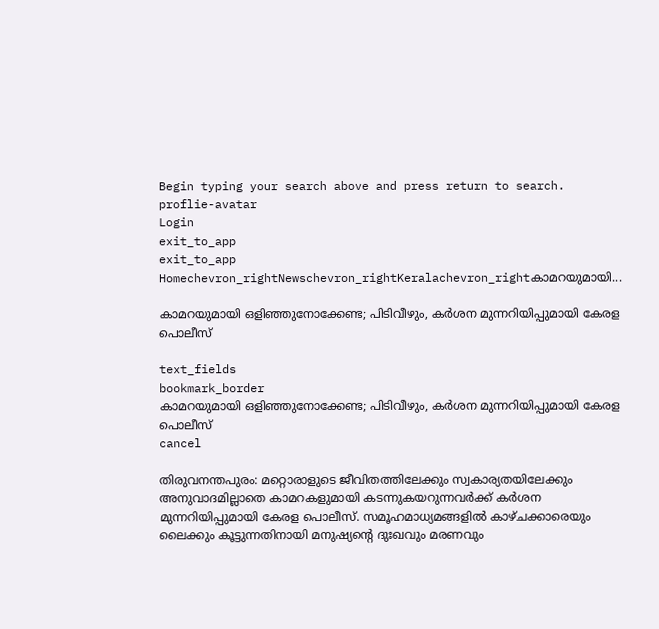Begin typing your search above and press return to search.
proflie-avatar
Login
exit_to_app
exit_to_app
Homechevron_rightNewschevron_rightKeralachevron_rightകാമറയുമായി...

കാമറയുമായി ഒളിഞ്ഞുനോക്കേണ്ട; പിടിവീഴും, കർശന മുന്നറിയിപ്പുമായി കേരള പൊലീസ്

text_fields
bookmark_border
കാമറയുമായി ഒളിഞ്ഞുനോക്കേണ്ട; പിടിവീഴും, കർശന മുന്നറിയിപ്പുമായി കേരള പൊലീസ്
cancel

തിരുവനന്തപുരം: മറ്റൊരാളുടെ ജീവിതത്തിലേക്കും സ്വകാര്യതയിലേക്കും അനുവാദമില്ലാതെ കാമറകളുമായി കടന്നുകയറുന്നവർക്ക് കർശന മുന്നറിയിപ്പുമായി കേരള പൊലീസ്. സമൂഹമാധ്യമങ്ങളിൽ കാഴ്ചക്കാരെയും ലൈക്കും കൂട്ടുന്നതിനായി മനുഷ്യന്റെ ദുഃഖവും മരണവും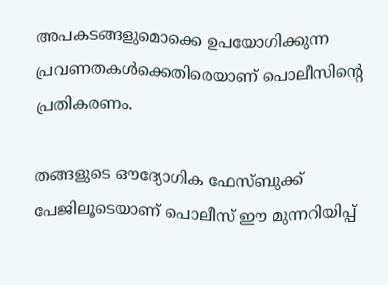അപകടങ്ങളുമൊക്കെ ഉപയോഗിക്കുന്ന പ്രവണതകൾക്കെതിരെയാണ് പൊലീസിന്റെ പ്രതികരണം.

തങ്ങളുടെ ഔദ്യോഗിക ഫേസ്‌ബുക്ക് പേജിലൂടെയാണ് പൊലീസ് ഈ മുന്നറിയിപ്പ്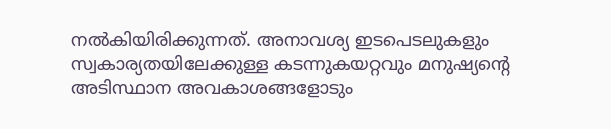നൽകിയിരിക്കുന്നത്. അനാവശ്യ ഇടപെടലുകളും സ്വകാര്യതയിലേക്കുള്ള കടന്നുകയറ്റവും മനുഷ്യന്റെ അടിസ്ഥാന അവകാശങ്ങളോടും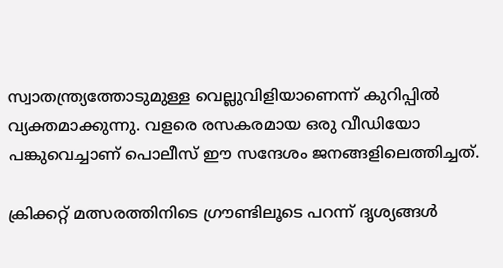സ്വാതന്ത്ര്യത്തോടുമുള്ള വെല്ലുവിളിയാണെന്ന് കുറിപ്പിൽ വ്യക്തമാക്കുന്നു. വളരെ രസകരമായ ഒരു വീഡിയോ പങ്കുവെച്ചാണ് പൊലീസ് ഈ സന്ദേശം ജനങ്ങളിലെത്തിച്ചത്.

ക്രിക്കറ്റ് മത്സരത്തിനിടെ ഗ്രൗണ്ടിലൂടെ പറന്ന് ദൃശ്യങ്ങൾ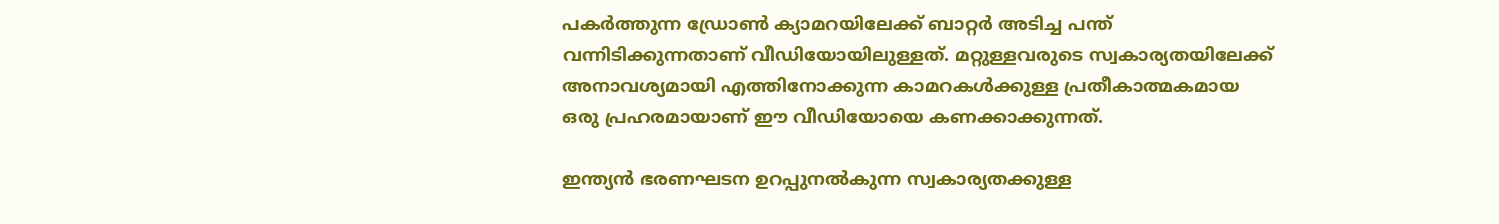പകർത്തുന്ന ഡ്രോൺ ക്യാമറയിലേക്ക് ബാറ്റർ അടിച്ച പന്ത് വന്നിടിക്കുന്നതാണ് വീഡിയോയിലുള്ളത്. മറ്റുള്ളവരുടെ സ്വകാര്യതയിലേക്ക് അനാവശ്യമായി എത്തിനോക്കുന്ന കാമറകൾക്കുള്ള പ്രതീകാത്മകമായ ഒരു പ്രഹരമായാണ് ഈ വീഡിയോയെ കണക്കാക്കുന്നത്.

ഇന്ത്യൻ ഭരണഘടന ഉറപ്പുനൽകുന്ന സ്വകാര്യതക്കുള്ള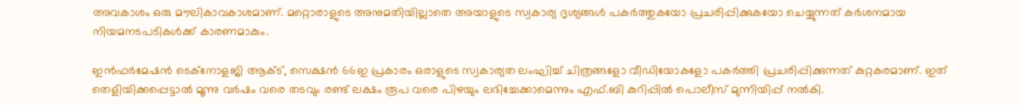അവകാശം ഒരു മൗലികാവകാശമാണ്. മറ്റൊരാളുടെ അനുമതിയില്ലാതെ അയാളുടെ സ്വകാര്യ ദൃശ്യങ്ങൾ പകർത്തുകയോ പ്രചരിപ്പിക്കുകയോ ചെയ്യുന്നത് കർശനമായ നിയമനടപടികൾക്ക് കാരണമാകും.

ഇൻഫർമേഷൻ ടെക്നോളജി ആക്ട്, സെക്ഷൻ 66ഇ പ്രകാരം ഒരാളുടെ സ്വകാര്യത ലംഘിച്ച് ചിത്രങ്ങളോ വീഡിയോകളോ പകർത്തി പ്രചരിപ്പിക്കുന്നത് കുറ്റകരമാണ്. ഇത് തെളിയിക്കപ്പെട്ടാൽ മൂന്നു വർഷം വരെ തടവും രണ്ട് ലക്ഷം രൂപ വരെ പിഴയും ലഭിച്ചേക്കാമെന്നും എഫ്.ബി കുറിപ്പിൽ പൊലീസ് മുന്നിയിപ്പ് നൽകി.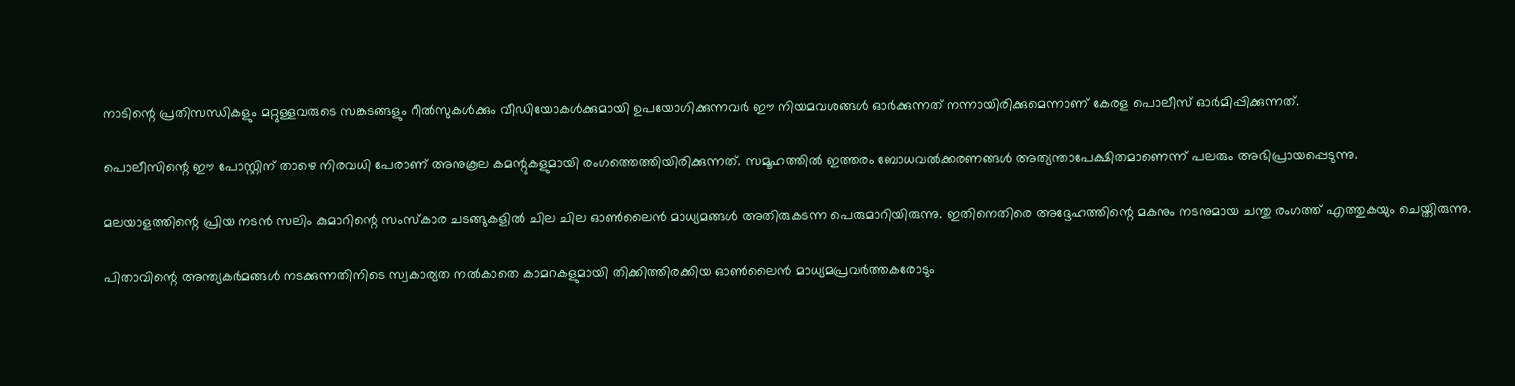നാടിന്റെ പ്രതിസന്ധികളും മറ്റുള്ളവരുടെ സങ്കടങ്ങളും റീൽസുകൾക്കും വീഡിയോകൾക്കുമായി ഉപയോഗിക്കുന്നവർ ഈ നിയമവശങ്ങൾ ഓർക്കുന്നത് നന്നായിരിക്കുമെന്നാണ് കേരള പൊലീസ് ഓർമിപ്പിക്കുന്നത്.

പൊലീസിന്റെ ഈ പോസ്റ്റിന് താഴെ നിരവധി പേരാണ് അനുകൂല കമന്റുകളുമായി രംഗത്തെത്തിയിരിക്കുന്നത്. സമൂഹത്തിൽ ഇത്തരം ബോധവൽക്കരണങ്ങൾ അത്യന്താപേക്ഷിതമാണെന്ന് പലരും അഭിപ്രായപ്പെടുന്നു.

മലയാളത്തിന്റെ പ്രിയ നടൻ സലിം കുമാറിന്റെ സംസ്കാര ചടങ്ങുകളിൽ ചില ചില ഓൺലൈൻ മാധ്യമങ്ങൾ അതിരുകടന്ന പെരുമാറിയിരുന്നു. ഇതിനെതിരെ അദ്ദേഹത്തിന്റെ മകനും നടനുമായ ചന്തു രംഗത്ത് എത്തുകയും ചെയ്തിരുന്നു.

പിതാവിന്റെ അന്ത്യകർമങ്ങൾ നടക്കുന്നതിനിടെ സ്വകാര്യത നൽകാതെ കാമറകളുമായി തിക്കിത്തിരക്കിയ ഓൺലൈൻ മാധ്യമപ്രവർത്തകരോടും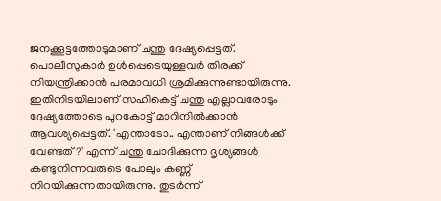ജനക്കൂട്ടത്തോടുമാണ് ചന്തു ദേഷ്യപ്പെട്ടത്. പൊലീസുകാർ ഉൾപ്പെടെയുള്ളവർ തിരക്ക് നിയന്ത്രിക്കാൻ പരമാവധി ശ്രമിക്കുന്നുണ്ടായിരുന്നു. ഇതിനിടയിലാണ് സഹികെട്ട് ചന്തു എല്ലാവരോടും ദേഷ്യത്തോടെ പുറകോട്ട് മാറിനിൽക്കാൻ ആവശ്യപ്പെട്ടത്. 'എന്താടോ.. എന്താണ് നിങ്ങൾക്ക് വേണ്ടത്?' എന്ന് ചന്തു ചോദിക്കുന്ന ദൃശ്യങ്ങൾ കണ്ടുനിന്നവരുടെ പോലും കണ്ണ് നിറയിക്കുന്നതായിരുന്നു. തുടർന്ന്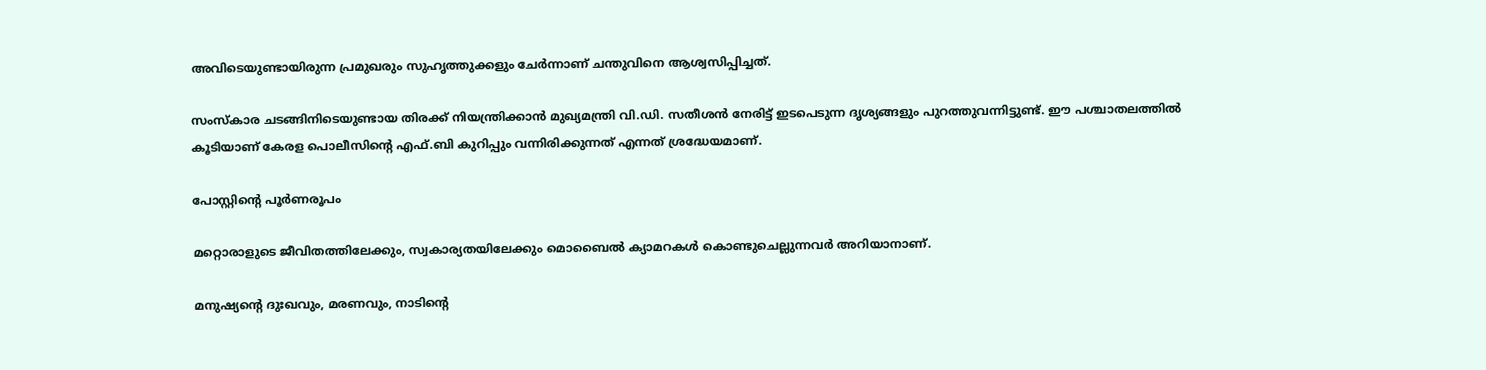അവിടെയുണ്ടായിരുന്ന പ്രമുഖരും സുഹൃത്തുക്കളും ചേർന്നാണ് ചന്തുവിനെ ആശ്വസിപ്പിച്ചത്.

സംസ്കാര ചടങ്ങിനിടെയുണ്ടായ തിരക്ക് നിയന്ത്രിക്കാൻ മുഖ്യമന്ത്രി വി.ഡി. സതീശൻ നേരിട്ട് ഇടപെടുന്ന ദൃശ്യങ്ങളും പുറത്തുവന്നിട്ടുണ്ട്. ഈ പശ്ചാതലത്തിൽ കൂടിയാണ് കേരള പൊലീസിന്റെ എഫ്.ബി കുറിപ്പും വന്നിരിക്കുന്നത് എന്നത് ശ്രദ്ധേയമാണ്.

പോസ്റ്റിന്റെ പൂർണരൂപം

മറ്റൊരാളുടെ ജീവിതത്തിലേക്കും, സ്വകാര്യതയിലേക്കും മൊബൈൽ ക്യാമറകൾ കൊണ്ടുചെല്ലുന്നവർ അറിയാനാണ്.

മനുഷ്യന്റെ ദുഃഖവും, മരണവും, നാടിന്റെ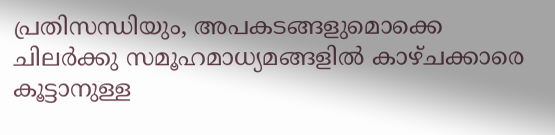പ്രതിസന്ധിയും, അപകടങ്ങളുമൊക്കെ ചിലർക്കു സമൂഹമാധ്യമങ്ങളിൽ കാഴ്ചക്കാരെ കൂട്ടാനുള്ള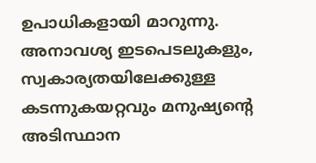ഉപാധികളായി മാറുന്നു. അനാവശ്യ ഇടപെടലുകളും, സ്വകാര്യതയിലേക്കുള്ള കടന്നുകയറ്റവും മനുഷ്യന്റെ അടിസ്ഥാന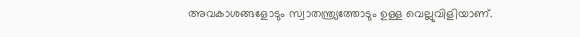അവകാശങ്ങളോടും സ്വാതന്ത്ര്യത്തോടും ഉള്ള വെല്ലുവിളിയാണ്.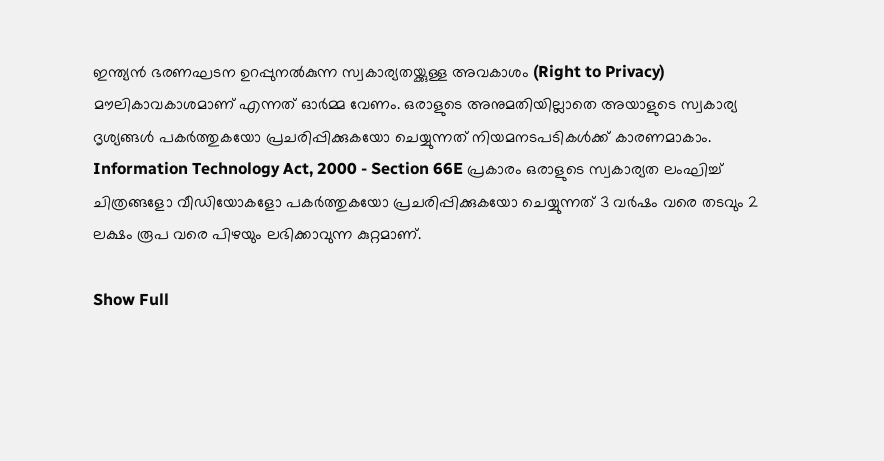ഇന്ത്യൻ ഭരണഘടന ഉറപ്പുനൽകുന്ന സ്വകാര്യതയ്ക്കുള്ള അവകാശം (Right to Privacy) മൗലികാവകാശമാണ് എന്നത് ഓർമ്മ വേണം. ഒരാളുടെ അനുമതിയില്ലാതെ അയാളുടെ സ്വകാര്യ ദൃശ്യങ്ങൾ പകർത്തുകയോ പ്രചരിപ്പിക്കുകയോ ചെയ്യുന്നത് നിയമനടപടികൾക്ക് കാരണമാകാം. Information Technology Act, 2000 - Section 66E പ്രകാരം ഒരാളുടെ സ്വകാര്യത ലംഘിച്ച് ചിത്രങ്ങളോ വീഡിയോകളോ പകർത്തുകയോ പ്രചരിപ്പിക്കുകയോ ചെയ്യുന്നത് 3 വർഷം വരെ തടവും 2 ലക്ഷം രൂപ വരെ പിഴയും ലഭിക്കാവുന്ന കുറ്റമാണ്.

Show Full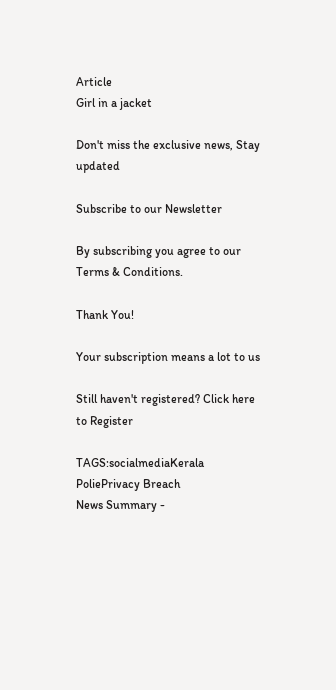Article
Girl in a jacket

Don't miss the exclusive news, Stay updated

Subscribe to our Newsletter

By subscribing you agree to our Terms & Conditions.

Thank You!

Your subscription means a lot to us

Still haven't registered? Click here to Register

TAGS:socialmediaKerala PoliePrivacy Breach
News Summary -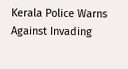Kerala Police Warns Against Invading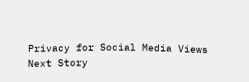Privacy for Social Media Views
Next Story